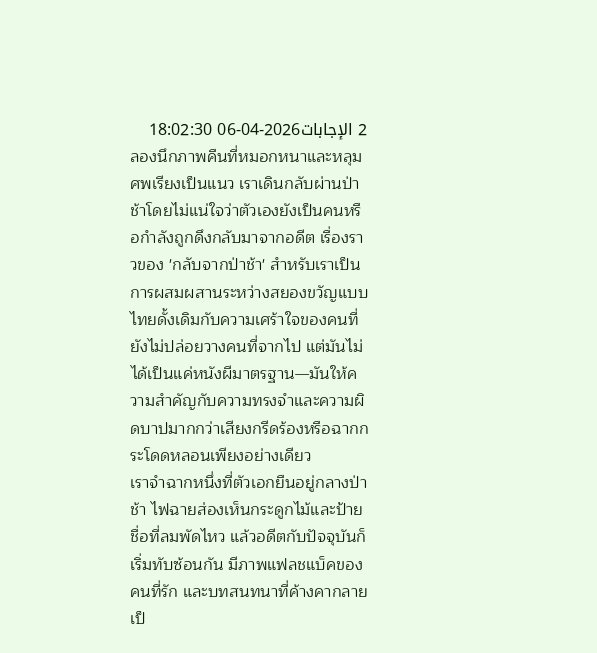2 الإجابات2026-04-06 18:02:30
ลองนึกภาพคืนที่หมอกหนาและหลุมศพเรียงเป็นแนว เราเดินกลับผ่านป่าช้าโดยไม่แน่ใจว่าตัวเองยังเป็นคนหรือกำลังถูกดึงกลับมาจากอดีต เรื่องราวของ 'กลับจากป่าช้า' สำหรับเราเป็นการผสมผสานระหว่างสยองขวัญแบบไทยดั้งเดิมกับความเศร้าใจของคนที่ยังไม่ปล่อยวางคนที่จากไป แต่มันไม่ได้เป็นแค่หนังผีมาตรฐาน—มันให้ความสำคัญกับความทรงจำและความผิดบาปมากกว่าเสียงกรีดร้องหรือฉากกระโดดหลอนเพียงอย่างเดียว
เราจำฉากหนึ่งที่ตัวเอกยืนอยู่กลางป่าช้า ไฟฉายส่องเห็นกระดูกไม้และป้ายชื่อที่ลมพัดไหว แล้วอดีตกับปัจจุบันก็เริ่มทับซ้อนกัน มีภาพแฟลชแบ็คของคนที่รัก และบทสนทนาที่ค้างคากลายเป็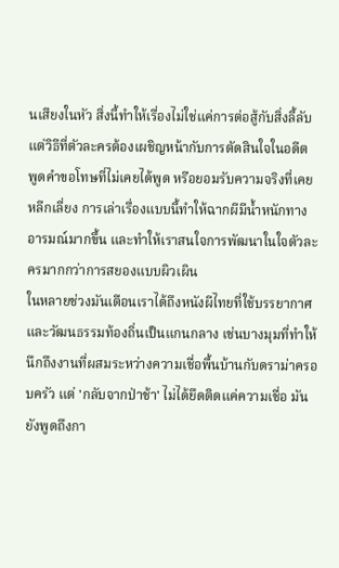นเสียงในหัว สิ่งนี้ทำให้เรื่องไม่ใช่แค่การต่อสู้กับสิ่งลี้ลับ แต่วิธีที่ตัวละครต้องเผชิญหน้ากับการตัดสินใจในอดีต พูดคำขอโทษที่ไม่เคยได้พูด หรือยอมรับความจริงที่เคยหลีกเลี่ยง การเล่าเรื่องแบบนี้ทำให้ฉากผีมีน้ำหนักทางอารมณ์มากขึ้น และทำให้เราสนใจการพัฒนาในใจตัวละครมากกว่าการสยองแบบผิวเผิน
ในหลายช่วงมันเตือนเราได้ถึงหนังผีไทยที่ใช้บรรยากาศและวัฒนธรรมท้องถิ่นเป็นแกนกลาง เช่นบางมุมที่ทำให้นึกถึงงานที่ผสมระหว่างความเชื่อพื้นบ้านกับดราม่าครอบครัว แต่ 'กลับจากป่าช้า' ไม่ได้ยึดติดแค่ความเชื่อ มันยังพูดถึงกา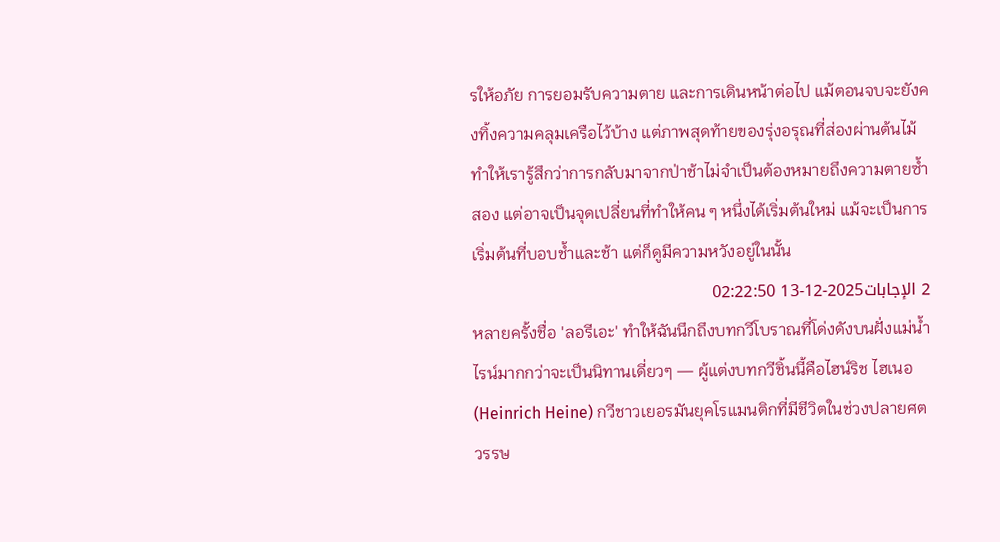รให้อภัย การยอมรับความตาย และการเดินหน้าต่อไป แม้ตอนจบจะยังคงทิ้งความคลุมเครือไว้บ้าง แต่ภาพสุดท้ายของรุ่งอรุณที่ส่องผ่านต้นไม้ทำให้เรารู้สึกว่าการกลับมาจากป่าช้าไม่จำเป็นต้องหมายถึงความตายซ้ำสอง แต่อาจเป็นจุดเปลี่ยนที่ทำให้คน ๆ หนึ่งได้เริ่มต้นใหม่ แม้จะเป็นการเริ่มต้นที่บอบช้ำและช้า แต่ก็ดูมีความหวังอยู่ในนั้น
2 الإجابات2025-12-13 02:22:50
หลายครั้งชื่อ 'ลอรีเอะ' ทำให้ฉันนึกถึงบทกวีโบราณที่โด่งดังบนฝั่งแม่น้ำไรน์มากกว่าจะเป็นนิทานเดี่ยวๆ — ผู้แต่งบทกวีชิ้นนี้คือไฮน์ริช ไฮเนอ (Heinrich Heine) กวีชาวเยอรมันยุคโรแมนติกที่มีชีวิตในช่วงปลายศตวรรษ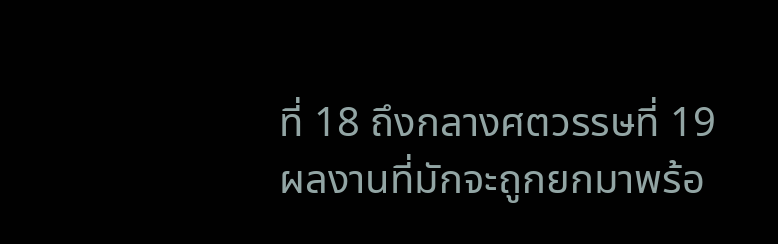ที่ 18 ถึงกลางศตวรรษที่ 19
ผลงานที่มักจะถูกยกมาพร้อ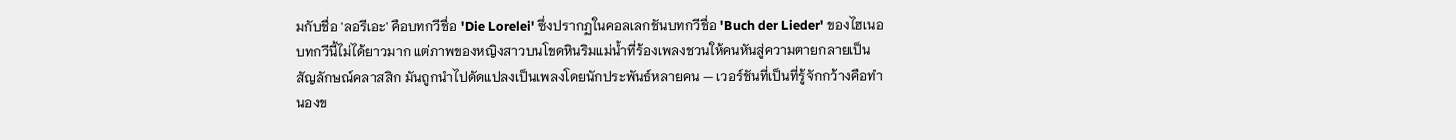มกับชื่อ 'ลอรีเอะ' คือบทกวีชื่อ 'Die Lorelei' ซึ่งปรากฏในคอลเลกชันบทกวีชื่อ 'Buch der Lieder' ของไฮเนอ บทกวีนี้ไม่ได้ยาวมาก แต่ภาพของหญิงสาวบนโขดหินริมแม่น้ำที่ร้องเพลงชวนให้คนหันสู่ความตายกลายเป็นสัญลักษณ์คลาสสิก มันถูกนำไปดัดแปลงเป็นเพลงโดยนักประพันธ์หลายคน — เวอร์ชันที่เป็นที่รู้จักกว้างคือทำนองข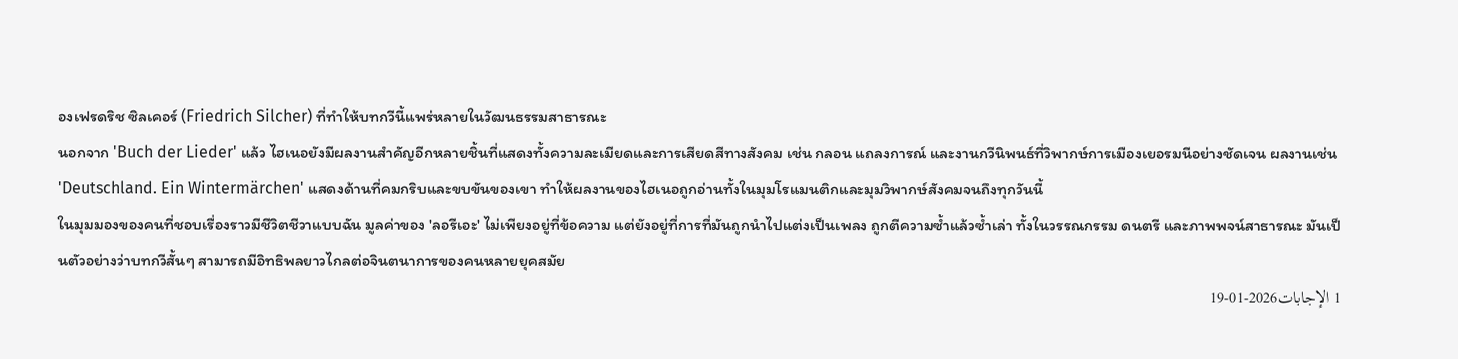องเฟรดริช ซิลเคอร์ (Friedrich Silcher) ที่ทำให้บทกวีนี้แพร่หลายในวัฒนธรรมสาธารณะ
นอกจาก 'Buch der Lieder' แล้ว ไฮเนอยังมีผลงานสำคัญอีกหลายชิ้นที่แสดงทั้งความละเมียดและการเสียดสีทางสังคม เช่น กลอน แถลงการณ์ และงานกวีนิพนธ์ที่วิพากษ์การเมืองเยอรมนีอย่างชัดเจน ผลงานเช่น 'Deutschland. Ein Wintermärchen' แสดงด้านที่คมกริบและขบขันของเขา ทำให้ผลงานของไฮเนอถูกอ่านทั้งในมุมโรแมนติกและมุมวิพากษ์สังคมจนถึงทุกวันนี้
ในมุมมองของคนที่ชอบเรื่องราวมีชีวิตชีวาแบบฉัน มูลค่าของ 'ลอรีเอะ' ไม่เพียงอยู่ที่ข้อความ แต่ยังอยู่ที่การที่มันถูกนำไปแต่งเป็นเพลง ถูกตีความซ้ำแล้วซ้ำเล่า ทั้งในวรรณกรรม ดนตรี และภาพพจน์สาธารณะ มันเป็นตัวอย่างว่าบทกวีสั้นๆ สามารถมีอิทธิพลยาวไกลต่อจินตนาการของคนหลายยุคสมัย
1 الإجابات2026-01-19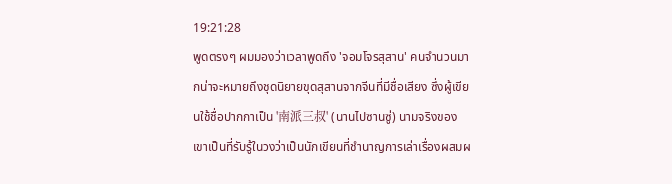19:21:28
พูดตรงๆ ผมมองว่าเวลาพูดถึง 'จอมโจรสุสาน' คนจำนวนมากน่าจะหมายถึงชุดนิยายขุดสุสานจากจีนที่มีชื่อเสียง ซึ่งผู้เขียนใช้ชื่อปากกาเป็น '南派三叔' (นานไปซานซู่) นามจริงของเขาเป็นที่รับรู้ในวงว่าเป็นนักเขียนที่ชำนาญการเล่าเรื่องผสมผ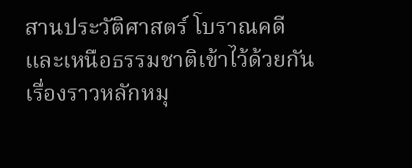สานประวัติศาสตร์ โบราณคดี และเหนือธรรมชาติเข้าไว้ด้วยกัน เรื่องราวหลักหมุ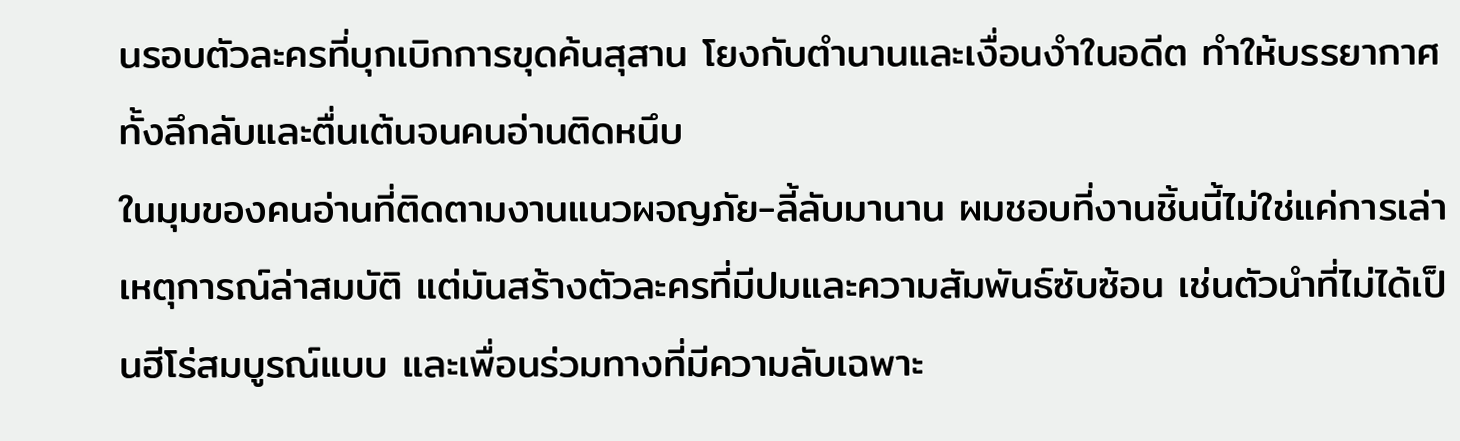นรอบตัวละครที่บุกเบิกการขุดค้นสุสาน โยงกับตำนานและเงื่อนงำในอดีต ทำให้บรรยากาศทั้งลึกลับและตื่นเต้นจนคนอ่านติดหนึบ
ในมุมของคนอ่านที่ติดตามงานแนวผจญภัย-ลี้ลับมานาน ผมชอบที่งานชิ้นนี้ไม่ใช่แค่การเล่าเหตุการณ์ล่าสมบัติ แต่มันสร้างตัวละครที่มีปมและความสัมพันธ์ซับซ้อน เช่นตัวนำที่ไม่ได้เป็นฮีโร่สมบูรณ์แบบ และเพื่อนร่วมทางที่มีความลับเฉพาะ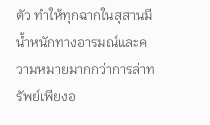ตัว ทำให้ทุกฉากในสุสานมีน้ำหนักทางอารมณ์และความหมายมากกว่าการล่าทรัพย์เพียงอ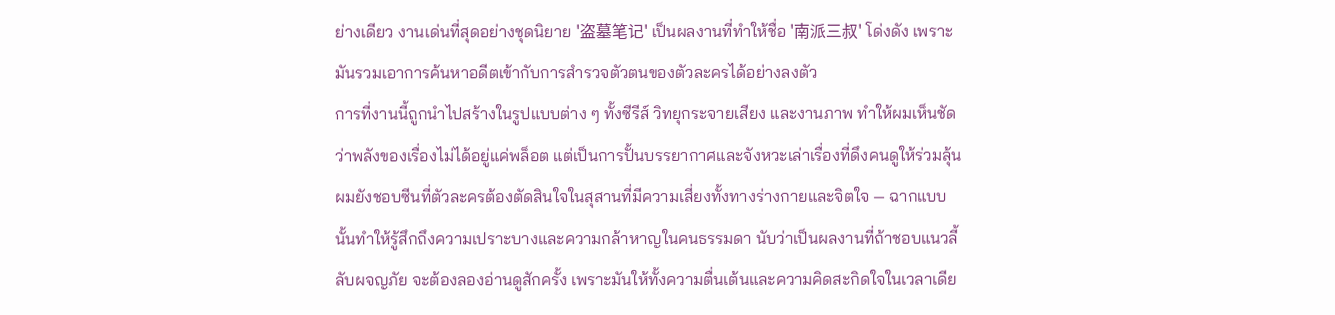ย่างเดียว งานเด่นที่สุดอย่างชุดนิยาย '盗墓笔记' เป็นผลงานที่ทำให้ชื่อ '南派三叔' โด่งดัง เพราะมันรวมเอาการค้นหาอดีตเข้ากับการสำรวจตัวตนของตัวละครได้อย่างลงตัว
การที่งานนี้ถูกนำไปสร้างในรูปแบบต่าง ๆ ทั้งซีรีส์ วิทยุกระจายเสียง และงานภาพ ทำให้ผมเห็นชัดว่าพลังของเรื่องไม่ได้อยู่แค่พล็อต แต่เป็นการปั้นบรรยากาศและจังหวะเล่าเรื่องที่ดึงคนดูให้ร่วมลุ้น ผมยังชอบซีนที่ตัวละครต้องตัดสินใจในสุสานที่มีความเสี่ยงทั้งทางร่างกายและจิตใจ — ฉากแบบนั้นทำให้รู้สึกถึงความเปราะบางและความกล้าหาญในคนธรรมดา นับว่าเป็นผลงานที่ถ้าชอบแนวลี้ลับผจญภัย จะต้องลองอ่านดูสักครั้ง เพราะมันให้ทั้งความตื่นเต้นและความคิดสะกิดใจในเวลาเดีย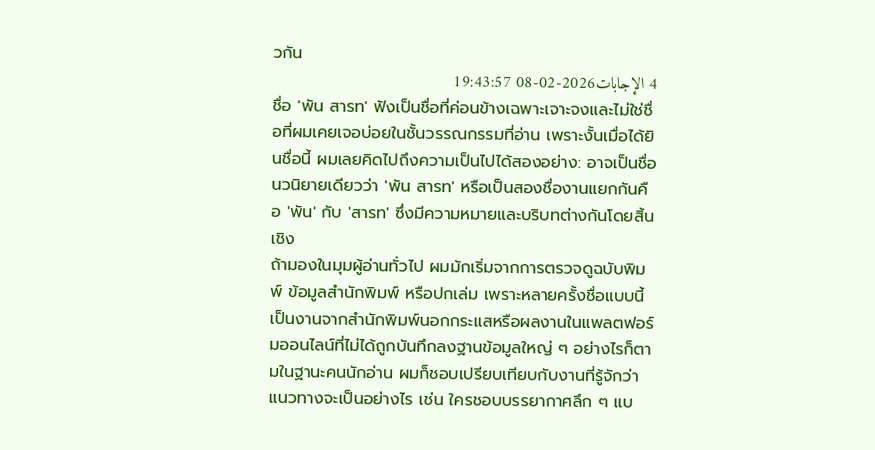วกัน
4 الإجابات2026-02-08 19:43:57
ชื่อ 'พัน สารท' ฟังเป็นชื่อที่ค่อนข้างเฉพาะเจาะจงและไม่ใช่ชื่อที่ผมเคยเจอบ่อยในชั้นวรรณกรรมที่อ่าน เพราะงั้นเมื่อได้ยินชื่อนี้ ผมเลยคิดไปถึงความเป็นไปได้สองอย่าง: อาจเป็นชื่อนวนิยายเดียวว่า 'พัน สารท' หรือเป็นสองชื่องานแยกกันคือ 'พัน' กับ 'สารท' ซึ่งมีความหมายและบริบทต่างกันโดยสิ้นเชิง
ถ้ามองในมุมผู้อ่านทั่วไป ผมมักเริ่มจากการตรวจดูฉบับพิมพ์ ข้อมูลสำนักพิมพ์ หรือปกเล่ม เพราะหลายครั้งชื่อแบบนี้เป็นงานจากสำนักพิมพ์นอกกระแสหรือผลงานในแพลตฟอร์มออนไลน์ที่ไม่ได้ถูกบันทึกลงฐานข้อมูลใหญ่ ๆ อย่างไรก็ตามในฐานะคนนักอ่าน ผมก็ชอบเปรียบเทียบกับงานที่รู้จักว่าแนวทางจะเป็นอย่างไร เช่น ใครชอบบรรยากาศลึก ๆ แบ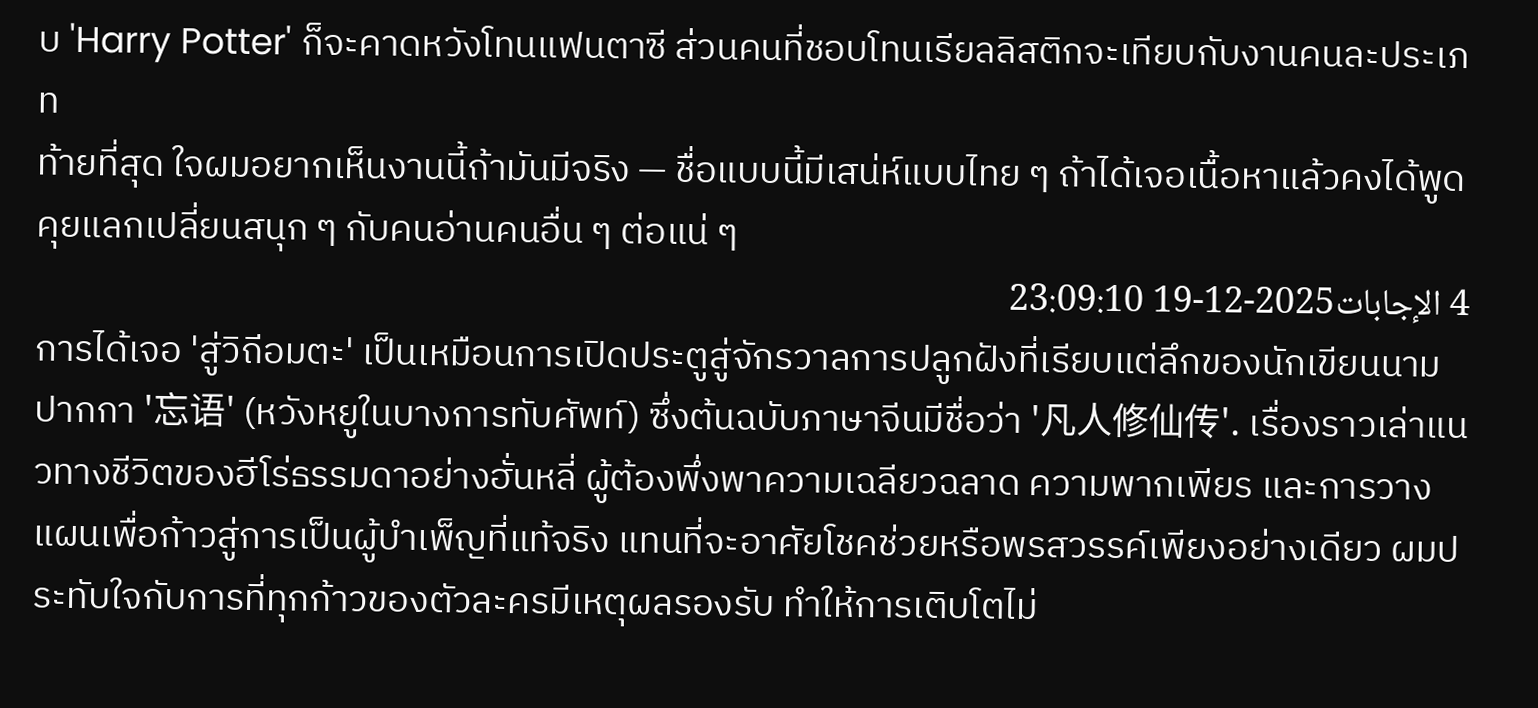บ 'Harry Potter' ก็จะคาดหวังโทนแฟนตาซี ส่วนคนที่ชอบโทนเรียลลิสติกจะเทียบกับงานคนละประเภท
ท้ายที่สุด ใจผมอยากเห็นงานนี้ถ้ามันมีจริง — ชื่อแบบนี้มีเสน่ห์แบบไทย ๆ ถ้าได้เจอเนื้อหาแล้วคงได้พูดคุยแลกเปลี่ยนสนุก ๆ กับคนอ่านคนอื่น ๆ ต่อแน่ ๆ
4 الإجابات2025-12-19 23:09:10
การได้เจอ 'สู่วิถีอมตะ' เป็นเหมือนการเปิดประตูสู่จักรวาลการปลูกฝังที่เรียบแต่ลึกของนักเขียนนามปากกา '忘语' (หวังหยูในบางการทับศัพท์) ซึ่งต้นฉบับภาษาจีนมีชื่อว่า '凡人修仙传'. เรื่องราวเล่าแนวทางชีวิตของฮีโร่ธรรมดาอย่างฮั่นหลี่ ผู้ต้องพึ่งพาความเฉลียวฉลาด ความพากเพียร และการวางแผนเพื่อก้าวสู่การเป็นผู้บำเพ็ญที่แท้จริง แทนที่จะอาศัยโชคช่วยหรือพรสวรรค์เพียงอย่างเดียว ผมประทับใจกับการที่ทุกก้าวของตัวละครมีเหตุผลรองรับ ทำให้การเติบโตไม่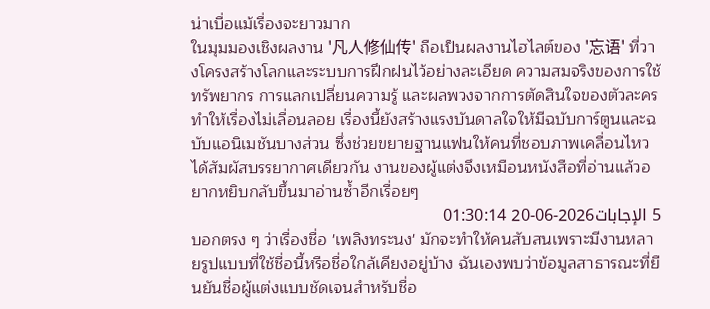น่าเบื่อแม้เรื่องจะยาวมาก
ในมุมมองเชิงผลงาน '凡人修仙传' ถือเป็นผลงานไฮไลต์ของ '忘语' ที่วางโครงสร้างโลกและระบบการฝึกฝนไว้อย่างละเอียด ความสมจริงของการใช้ทรัพยากร การแลกเปลี่ยนความรู้ และผลพวงจากการตัดสินใจของตัวละครทำให้เรื่องไม่เลื่อนลอย เรื่องนี้ยังสร้างแรงบันดาลใจให้มีฉบับการ์ตูนและฉบับแอนิเมชันบางส่วน ซึ่งช่วยขยายฐานแฟนให้คนที่ชอบภาพเคลื่อนไหวได้สัมผัสบรรยากาศเดียวกัน งานของผู้แต่งจึงเหมือนหนังสือที่อ่านแล้วอยากหยิบกลับขึ้นมาอ่านซ้ำอีกเรื่อยๆ
5 الإجابات2026-06-20 01:30:14
บอกตรง ๆ ว่าเรื่องชื่อ 'เพลิงทระนง' มักจะทำให้คนสับสนเพราะมีงานหลายรูปแบบที่ใช้ชื่อนี้หรือชื่อใกล้เคียงอยู่บ้าง ฉันเองพบว่าข้อมูลสาธารณะที่ยืนยันชื่อผู้แต่งแบบชัดเจนสำหรับชื่อ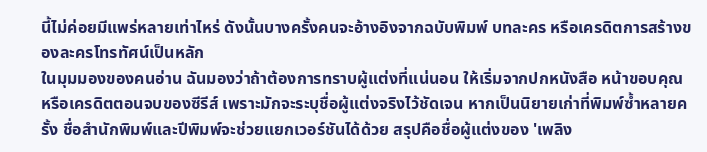นี้ไม่ค่อยมีแพร่หลายเท่าไหร่ ดังนั้นบางครั้งคนจะอ้างอิงจากฉบับพิมพ์ บทละคร หรือเครดิตการสร้างของละครโทรทัศน์เป็นหลัก
ในมุมมองของคนอ่าน ฉันมองว่าถ้าต้องการทราบผู้แต่งที่แน่นอน ให้เริ่มจากปกหนังสือ หน้าขอบคุณ หรือเครดิตตอนจบของซีรีส์ เพราะมักจะระบุชื่อผู้แต่งจริงไว้ชัดเจน หากเป็นนิยายเก่าที่พิมพ์ซ้ำหลายครั้ง ชื่อสำนักพิมพ์และปีพิมพ์จะช่วยแยกเวอร์ชันได้ด้วย สรุปคือชื่อผู้แต่งของ 'เพลิง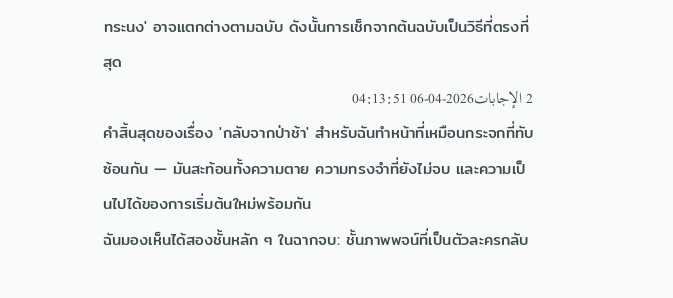ทระนง' อาจแตกต่างตามฉบับ ดังนั้นการเช็กจากต้นฉบับเป็นวิธีที่ตรงที่สุด
2 الإجابات2026-04-06 04:13:51
คำสิ้นสุดของเรื่อง 'กลับจากป่าช้า' สำหรับฉันทำหน้าที่เหมือนกระจกที่ทับซ้อนกัน — มันสะท้อนทั้งความตาย ความทรงจำที่ยังไม่จบ และความเป็นไปได้ของการเริ่มต้นใหม่พร้อมกัน
ฉันมองเห็นได้สองชั้นหลัก ๆ ในฉากจบ: ชั้นภาพพจน์ที่เป็นตัวละครกลับ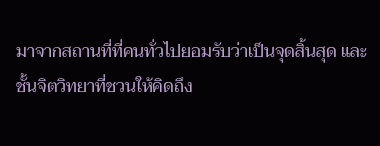มาจากสถานที่ที่คนทั่วไปยอมรับว่าเป็นจุดสิ้นสุด และชั้นจิตวิทยาที่ชวนให้คิดถึง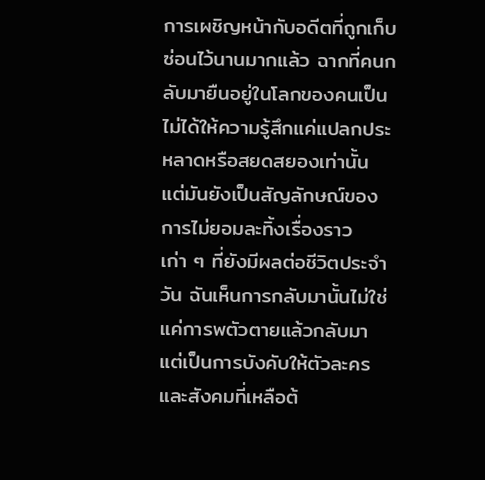การเผชิญหน้ากับอดีตที่ถูกเก็บซ่อนไว้นานมากแล้ว ฉากที่คนกลับมายืนอยู่ในโลกของคนเป็นไม่ได้ให้ความรู้สึกแค่แปลกประหลาดหรือสยดสยองเท่านั้น แต่มันยังเป็นสัญลักษณ์ของการไม่ยอมละทิ้งเรื่องราวเก่า ๆ ที่ยังมีผลต่อชีวิตประจำวัน ฉันเห็นการกลับมานั้นไม่ใช่แค่การพตัวตายแล้วกลับมา แต่เป็นการบังคับให้ตัวละครและสังคมที่เหลือต้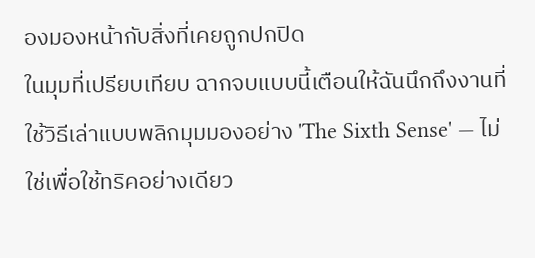องมองหน้ากับสิ่งที่เคยถูกปกปิด
ในมุมที่เปรียบเทียบ ฉากจบแบบนี้เตือนให้ฉันนึกถึงงานที่ใช้วิธีเล่าแบบพลิกมุมมองอย่าง 'The Sixth Sense' — ไม่ใช่เพื่อใช้ทริคอย่างเดียว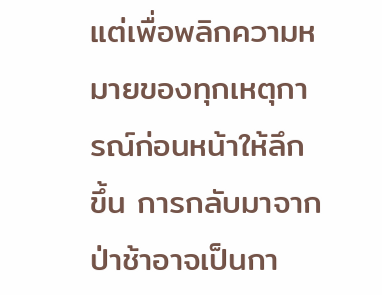แต่เพื่อพลิกความหมายของทุกเหตุการณ์ก่อนหน้าให้ลึกขึ้น การกลับมาจากป่าช้าอาจเป็นกา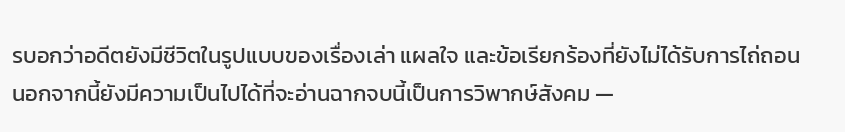รบอกว่าอดีตยังมีชีวิตในรูปแบบของเรื่องเล่า แผลใจ และข้อเรียกร้องที่ยังไม่ได้รับการไถ่ถอน นอกจากนี้ยังมีความเป็นไปได้ที่จะอ่านฉากจบนี้เป็นการวิพากษ์สังคม —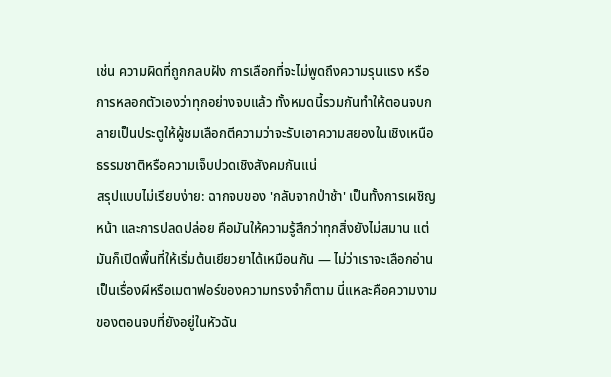เช่น ความผิดที่ถูกกลบฝัง การเลือกที่จะไม่พูดถึงความรุนแรง หรือการหลอกตัวเองว่าทุกอย่างจบแล้ว ทั้งหมดนี้รวมกันทำให้ตอนจบกลายเป็นประตูให้ผู้ชมเลือกตีความว่าจะรับเอาความสยองในเชิงเหนือธรรมชาติหรือความเจ็บปวดเชิงสังคมกันแน่
สรุปแบบไม่เรียบง่าย: ฉากจบของ 'กลับจากป่าช้า' เป็นทั้งการเผชิญหน้า และการปลดปล่อย คือมันให้ความรู้สึกว่าทุกสิ่งยังไม่สมาน แต่มันก็เปิดพื้นที่ให้เริ่มต้นเยียวยาได้เหมือนกัน — ไม่ว่าเราจะเลือกอ่านเป็นเรื่องผีหรือเมตาฟอร์ของความทรงจำก็ตาม นี่แหละคือความงามของตอนจบที่ยังอยู่ในหัวฉัน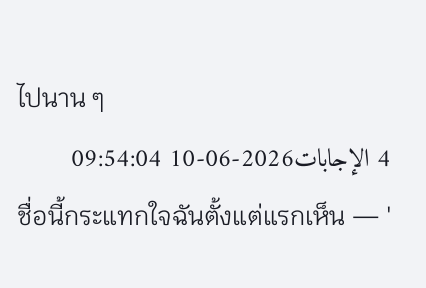ไปนาน ๆ
4 الإجابات2026-06-10 09:54:04
ชื่อนี้กระแทกใจฉันตั้งแต่แรกเห็น — '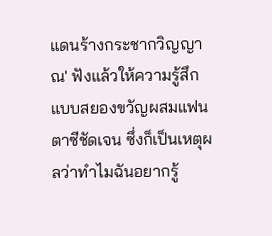แดนร้างกระชากวิญญาณ' ฟังแล้วให้ความรู้สึกแบบสยองขวัญผสมแฟนตาซีชัดเจน ซึ่งก็เป็นเหตุผลว่าทำไมฉันอยากรู้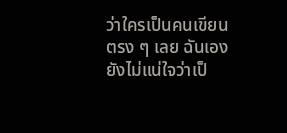ว่าใครเป็นคนเขียน
ตรง ๆ เลย ฉันเองยังไม่แน่ใจว่าเป็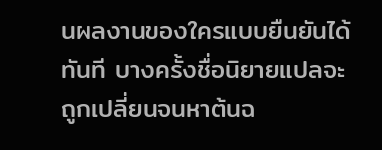นผลงานของใครแบบยืนยันได้ทันที บางครั้งชื่อนิยายแปลจะถูกเปลี่ยนจนหาต้นฉ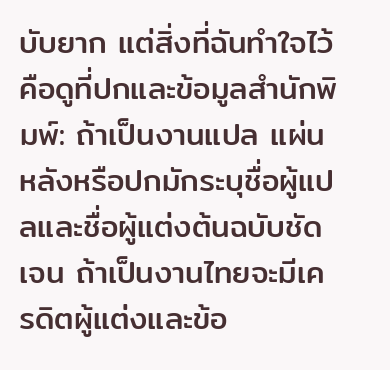บับยาก แต่สิ่งที่ฉันทำใจไว้คือดูที่ปกและข้อมูลสำนักพิมพ์: ถ้าเป็นงานแปล แผ่นหลังหรือปกมักระบุชื่อผู้แปลและชื่อผู้แต่งต้นฉบับชัดเจน ถ้าเป็นงานไทยจะมีเครดิตผู้แต่งและข้อ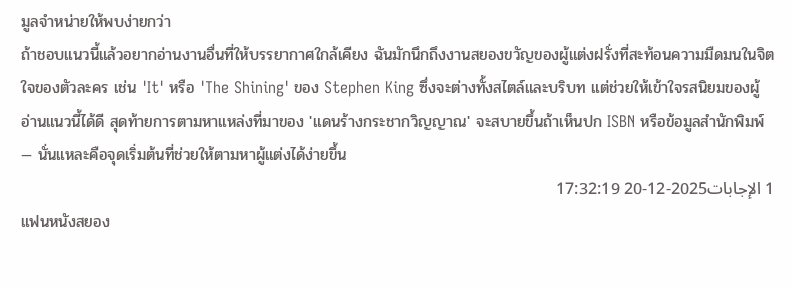มูลจำหน่ายให้พบง่ายกว่า
ถ้าชอบแนวนี้แล้วอยากอ่านงานอื่นที่ให้บรรยากาศใกล้เคียง ฉันมักนึกถึงงานสยองขวัญของผู้แต่งฝรั่งที่สะท้อนความมืดมนในจิตใจของตัวละคร เช่น 'It' หรือ 'The Shining' ของ Stephen King ซึ่งจะต่างทั้งสไตล์และบริบท แต่ช่วยให้เข้าใจรสนิยมของผู้อ่านแนวนี้ได้ดี สุดท้ายการตามหาแหล่งที่มาของ 'แดนร้างกระชากวิญญาณ' จะสบายขึ้นถ้าเห็นปก ISBN หรือข้อมูลสำนักพิมพ์ — นั่นแหละคือจุดเริ่มต้นที่ช่วยให้ตามหาผู้แต่งได้ง่ายขึ้น
1 الإجابات2025-12-20 17:32:19
แฟนหนังสยอง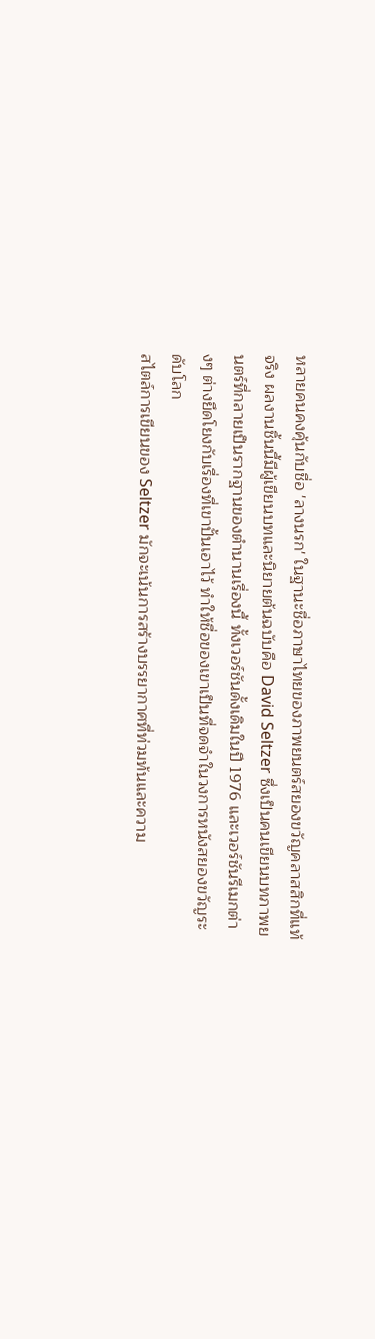หลายคนคงคุ้นกับชื่อ 'ลางนรก' ในฐานะชื่อภาษาไทยของภาพยนตร์สยองขวัญคลาสสิกที่แท้จริง ผลงานชิ้นนี้มีผู้เขียนบทและนิยายต้นฉบับคือ David Seltzer ซึ่งเป็นคนเขียนบทภาพยนตร์ที่กลายเป็นรากฐานของตำนานเรื่องนี้ ทั้งเวอร์ชันดั้งเดิมในปี 1976 และเวอร์ชันรีเมกต่างๆ ต่างยึดโยงกับเรื่องที่เขาปั้นเอาไว้ ทำให้ชื่อของเขาเป็นที่จดจำในวงการหนังสยองขวัญระดับโลก
สไตล์การเขียนของ Seltzer มักจะเน้นการสร้างบรรยากาศที่ท่วมท้นและความ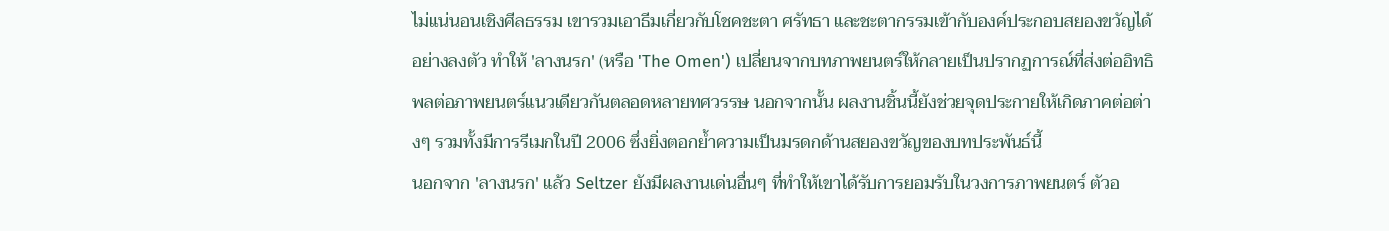ไม่แน่นอนเชิงศีลธรรม เขารวมเอาธีมเกี่ยวกับโชคชะตา ศรัทธา และชะตากรรมเข้ากับองค์ประกอบสยองขวัญได้อย่างลงตัว ทำให้ 'ลางนรก' (หรือ 'The Omen') เปลี่ยนจากบทภาพยนตร์ให้กลายเป็นปรากฏการณ์ที่ส่งต่ออิทธิพลต่อภาพยนตร์แนวเดียวกันตลอดหลายทศวรรษ นอกจากนั้น ผลงานชิ้นนี้ยังช่วยจุดประกายให้เกิดภาคต่อต่างๆ รวมทั้งมีการรีเมกในปี 2006 ซึ่งยิ่งตอกย้ำความเป็นมรดกด้านสยองขวัญของบทประพันธ์นี้
นอกจาก 'ลางนรก' แล้ว Seltzer ยังมีผลงานเด่นอื่นๆ ที่ทำให้เขาได้รับการยอมรับในวงการภาพยนตร์ ตัวอ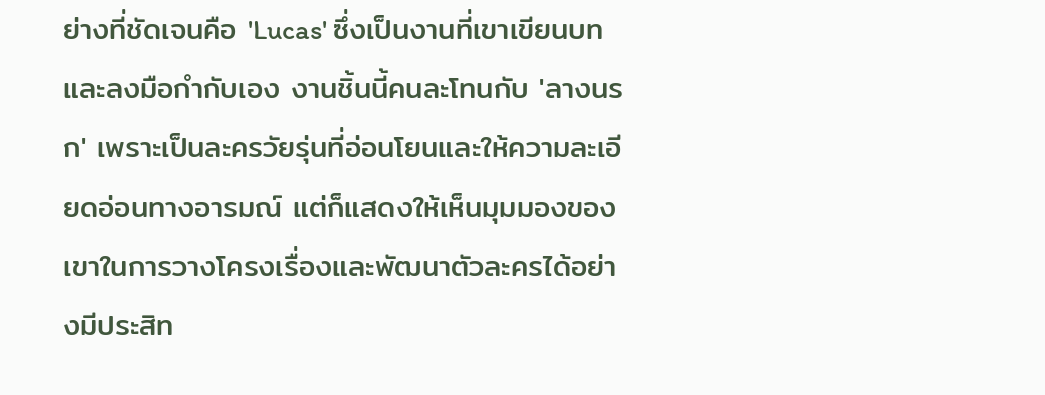ย่างที่ชัดเจนคือ 'Lucas' ซึ่งเป็นงานที่เขาเขียนบทและลงมือกำกับเอง งานชิ้นนี้คนละโทนกับ 'ลางนรก' เพราะเป็นละครวัยรุ่นที่อ่อนโยนและให้ความละเอียดอ่อนทางอารมณ์ แต่ก็แสดงให้เห็นมุมมองของเขาในการวางโครงเรื่องและพัฒนาตัวละครได้อย่างมีประสิท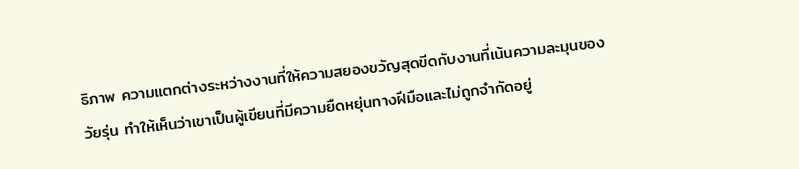ธิภาพ ความแตกต่างระหว่างงานที่ให้ความสยองขวัญสุดขีดกับงานที่เน้นความละมุนของวัยรุ่น ทำให้เห็นว่าเขาเป็นผู้เขียนที่มีความยืดหยุ่นทางฝีมือและไม่ถูกจำกัดอยู่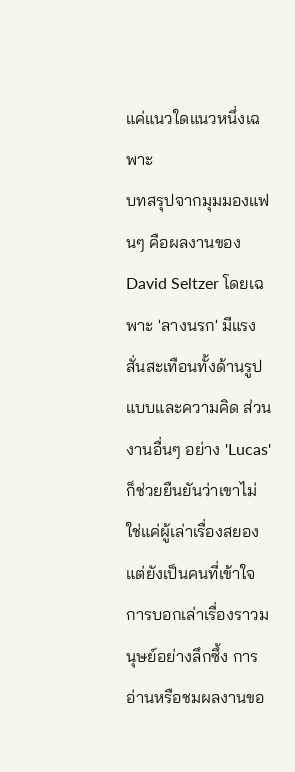แค่แนวใดแนวหนึ่งเฉพาะ
บทสรุปจากมุมมองแฟนๆ คือผลงานของ David Seltzer โดยเฉพาะ 'ลางนรก' มีแรงสั่นสะเทือนทั้งด้านรูปแบบและความคิด ส่วนงานอื่นๆ อย่าง 'Lucas' ก็ช่วยยืนยันว่าเขาไม่ใช่แค่ผู้เล่าเรื่องสยอง แต่ยังเป็นคนที่เข้าใจการบอกเล่าเรื่องราวมนุษย์อย่างลึกซึ้ง การอ่านหรือชมผลงานขอ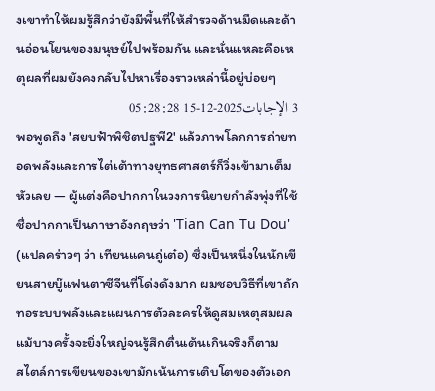งเขาทำให้ผมรู้สึกว่ายังมีพื้นที่ให้สำรวจด้านมืดและด้านอ่อนโยนของมนุษย์ไปพร้อมกัน และนั่นแหละคือเหตุผลที่ผมยังคงกลับไปหาเรื่องราวเหล่านี้อยู่บ่อยๆ
3 الإجابات2025-12-15 05:28:28
พอพูดถึง 'สยบฟ้าพิชิตปฐพี2' แล้วภาพโลกการถ่ายทอดพลังและการไต่เต้าทางยุทธศาสตร์ก็วิ่งเข้ามาเต็มหัวเลย — ผู้แต่งคือปากกาในวงการนิยายกำลังพุ่งที่ใช้ชื่อปากกาเป็นภาษาอังกฤษว่า 'Tian Can Tu Dou' (แปลคร่าวๆ ว่า เทียนแคนถู่เต๋อ) ซึ่งเป็นหนึ่งในนักเขียนสายบู๊แฟนตาซีจีนที่โด่งดังมาก ผมชอบวิธีที่เขาถักทอระบบพลังและแผนการตัวละครให้ดูสมเหตุสมผล แม้บางครั้งจะยิ่งใหญ่จนรู้สึกตื่นเต้นเกินจริงก็ตาม
สไตล์การเขียนของเขามักเน้นการเติบโตของตัวเอก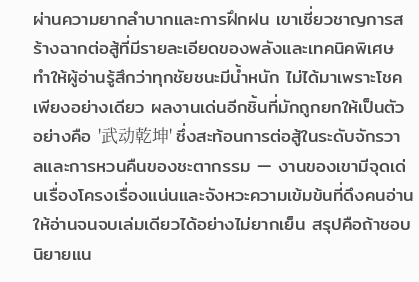ผ่านความยากลำบากและการฝึกฝน เขาเชี่ยวชาญการสร้างฉากต่อสู้ที่มีรายละเอียดของพลังและเทคนิคพิเศษ ทำให้ผู้อ่านรู้สึกว่าทุกชัยชนะมีน้ำหนัก ไม่ได้มาเพราะโชคเพียงอย่างเดียว ผลงานเด่นอีกชิ้นที่มักถูกยกให้เป็นตัวอย่างคือ '武动乾坤' ซึ่งสะท้อนการต่อสู้ในระดับจักรวาลและการหวนคืนของชะตากรรม — งานของเขามีจุดเด่นเรื่องโครงเรื่องแน่นและจังหวะความเข้มข้นที่ดึงคนอ่านให้อ่านจนจบเล่มเดียวได้อย่างไม่ยากเย็น สรุปคือถ้าชอบนิยายแน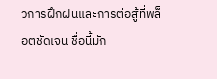วการฝึกฝนและการต่อสู้ที่พล็อตชัดเจน ชื่อนี้มัก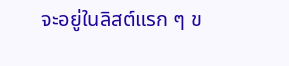จะอยู่ในลิสต์แรก ๆ ข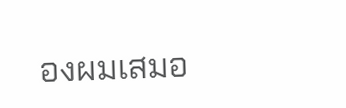องผมเสมอ